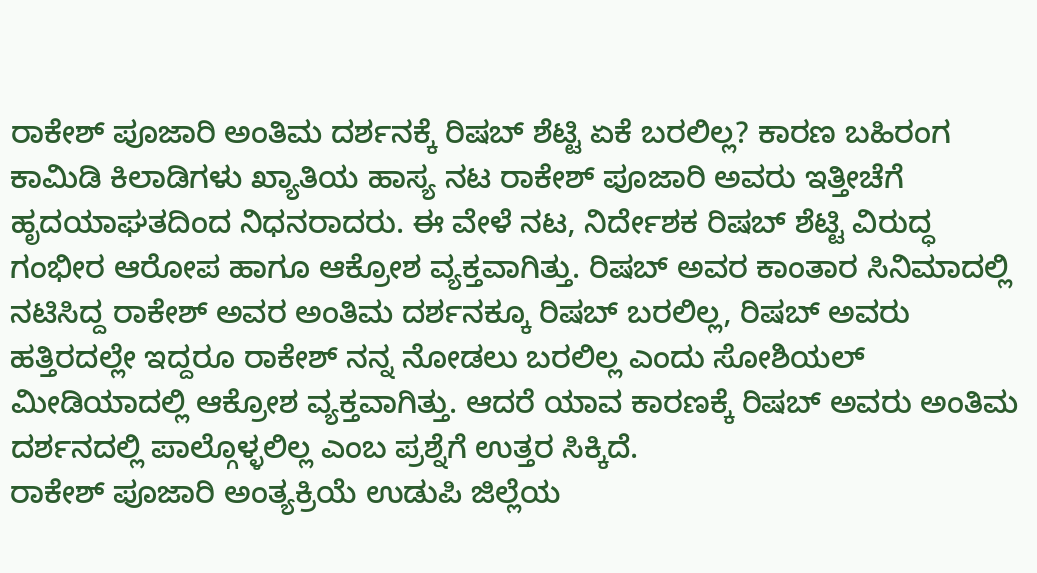ರಾಕೇಶ್ ಪೂಜಾರಿ ಅಂತಿಮ ದರ್ಶನಕ್ಕೆ ರಿಷಬ್ ಶೆಟ್ಟಿ ಏಕೆ ಬರಲಿಲ್ಲ? ಕಾರಣ ಬಹಿರಂಗ
ಕಾಮಿಡಿ ಕಿಲಾಡಿಗಳು ಖ್ಯಾತಿಯ ಹಾಸ್ಯ ನಟ ರಾಕೇಶ್ ಪೂಜಾರಿ ಅವರು ಇತ್ತೀಚೆಗೆ ಹೃದಯಾಘತದಿಂದ ನಿಧನರಾದರು. ಈ ವೇಳೆ ನಟ, ನಿರ್ದೇಶಕ ರಿಷಬ್ ಶೆಟ್ಟಿ ವಿರುದ್ಧ ಗಂಭೀರ ಆರೋಪ ಹಾಗೂ ಆಕ್ರೋಶ ವ್ಯಕ್ತವಾಗಿತ್ತು. ರಿಷಬ್ ಅವರ ಕಾಂತಾರ ಸಿನಿಮಾದಲ್ಲಿ ನಟಿಸಿದ್ದ ರಾಕೇಶ್ ಅವರ ಅಂತಿಮ ದರ್ಶನಕ್ಕೂ ರಿಷಬ್ ಬರಲಿಲ್ಲ, ರಿಷಬ್ ಅವರು ಹತ್ತಿರದಲ್ಲೇ ಇದ್ದರೂ ರಾಕೇಶ್ ನನ್ನ ನೋಡಲು ಬರಲಿಲ್ಲ ಎಂದು ಸೋಶಿಯಲ್ ಮೀಡಿಯಾದಲ್ಲಿ ಆಕ್ರೋಶ ವ್ಯಕ್ತವಾಗಿತ್ತು. ಆದರೆ ಯಾವ ಕಾರಣಕ್ಕೆ ರಿಷಬ್ ಅವರು ಅಂತಿಮ ದರ್ಶನದಲ್ಲಿ ಪಾಲ್ಗೊಳ್ಳಲಿಲ್ಲ ಎಂಬ ಪ್ರಶ್ನೆಗೆ ಉತ್ತರ ಸಿಕ್ಕಿದೆ.
ರಾಕೇಶ್ ಪೂಜಾರಿ ಅಂತ್ಯಕ್ರಿಯೆ ಉಡುಪಿ ಜಿಲ್ಲೆಯ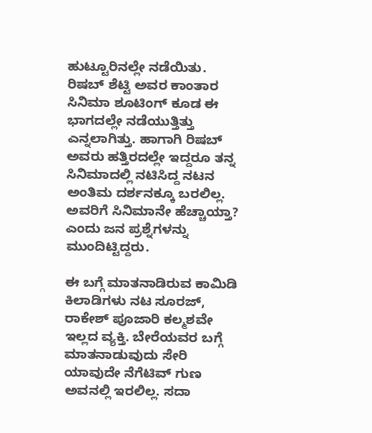ಹುಟ್ಟೂರಿನಲ್ಲೇ ನಡೆಯಿತು. ರಿಷಬ್ ಶೆಟ್ಟಿ ಅವರ ಕಾಂತಾರ ಸಿನಿಮಾ ಶೂಟಿಂಗ್ ಕೂಡ ಈ ಭಾಗದಲ್ಲೇ ನಡೆಯುತ್ತಿತ್ತು ಎನ್ನಲಾಗಿತ್ತು. ಹಾಗಾಗಿ ರಿಷಬ್ ಅವರು ಹತ್ತಿರದಲ್ಲೇ ಇದ್ದರೂ ತನ್ನ ಸಿನಿಮಾದಲ್ಲಿ ನಟಿಸಿದ್ದ ನಟನ ಅಂತಿಮ ದರ್ಶನಕ್ಕೂ ಬರಲಿಲ್ಲ. ಅವರಿಗೆ ಸಿನಿಮಾನೇ ಹೆಚ್ಚಾಯ್ತಾ? ಎಂದು ಜನ ಪ್ರಶ್ನೆಗಳನ್ನು ಮುಂದಿಟ್ಟಿದ್ದರು.

ಈ ಬಗ್ಗೆ ಮಾತನಾಡಿರುವ ಕಾಮಿಡಿ ಕಿಲಾಡಿಗಳು ನಟ ಸೂರಜ್, ರಾಕೇಶ್ ಪೂಜಾರಿ ಕಲ್ಮಶವೇ ಇಲ್ಲದ ವ್ಯಕ್ತಿ. ಬೇರೆಯವರ ಬಗ್ಗೆ ಮಾತನಾಡುವುದು ಸೇರಿ ಯಾವುದೇ ನೆಗೆಟಿವ್ ಗುಣ ಅವನಲ್ಲಿ ಇರಲಿಲ್ಲ. ಸದಾ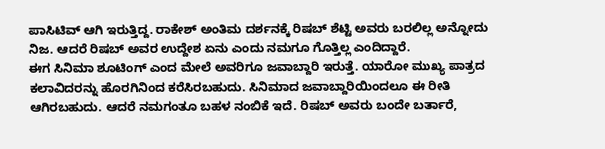ಪಾಸಿಟಿವ್ ಆಗಿ ಇರುತ್ತಿದ್ದ. ರಾಕೇಶ್ ಅಂತಿಮ ದರ್ಶನಕ್ಕೆ ರಿಷಬ್ ಶೆಟ್ಟಿ ಅವರು ಬರಲಿಲ್ಲ ಅನ್ನೋದು ನಿಜ. ಆದರೆ ರಿಷಬ್ ಅವರ ಉದ್ದೇಶ ಏನು ಎಂದು ನಮಗೂ ಗೊತ್ತಿಲ್ಲ ಎಂದಿದ್ದಾರೆ.
ಈಗ ಸಿನಿಮಾ ಶೂಟಿಂಗ್ ಎಂದ ಮೇಲೆ ಅವರಿಗೂ ಜವಾಬ್ದಾರಿ ಇರುತ್ತೆ. ಯಾರೋ ಮುಖ್ಯ ಪಾತ್ರದ ಕಲಾವಿದರನ್ನು ಹೊರಗಿನಿಂದ ಕರೆಸಿರಬಹುದು. ಸಿನಿಮಾದ ಜವಾಬ್ದಾರಿಯಿಂದಲೂ ಈ ರೀತಿ ಆಗಿರಬಹುದು. ಆದರೆ ನಮಗಂತೂ ಬಹಳ ನಂಬಿಕೆ ಇದೆ. ರಿಷಬ್ ಅವರು ಬಂದೇ ಬರ್ತಾರೆ,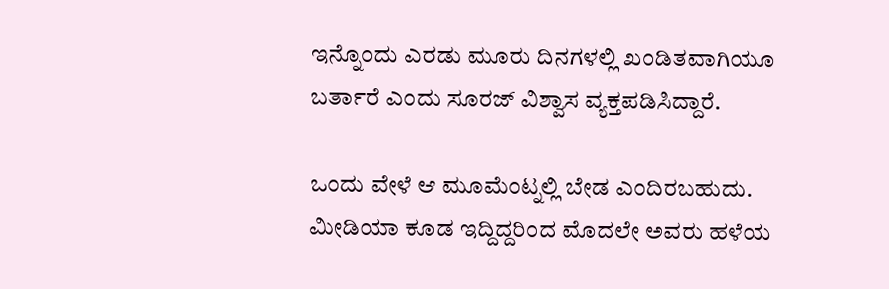ಇನ್ನೊಂದು ಎರಡು ಮೂರು ದಿನಗಳಲ್ಲಿ ಖಂಡಿತವಾಗಿಯೂ ಬರ್ತಾರೆ ಎಂದು ಸೂರಜ್ ವಿಶ್ವಾಸ ವ್ಯಕ್ತಪಡಿಸಿದ್ದಾರೆ.

ಒಂದು ವೇಳೆ ಆ ಮೂಮೆಂಟ್ನಲ್ಲಿ ಬೇಡ ಎಂದಿರಬಹುದು. ಮೀಡಿಯಾ ಕೂಡ ಇದ್ದಿದ್ದರಿಂದ ಮೊದಲೇ ಅವರು ಹಳೆಯ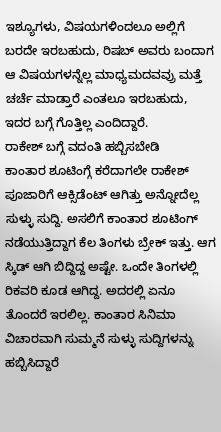ಇಶ್ಯೂಗಳು, ವಿಷಯಗಳಿಂದಲೂ ಅಲ್ಲಿಗೆ ಬರದೇ ಇರಬಹುದು, ರಿಷಬ್ ಅವರು ಬಂದಾಗ ಆ ವಿಷಯಗಳನ್ನೆಲ್ಲ ಮಾಧ್ಯಮದವವ್ರು ಮತ್ತೆ ಚರ್ಚೆ ಮಾಡ್ತಾರೆ ಎಂತಲೂ ಇರಬಹುದು, ಇದರ ಬಗ್ಗೆ ಗೊತ್ತಿಲ್ಲ ಎಂದಿದ್ದಾರೆ.
ರಾಕೇಶ್ ಬಗ್ಗೆ ವದಂತಿ ಹಬ್ಬಿಸಬೇಡಿ
ಕಾಂತಾರ ಶೂಟಿಂಗ್ಗೆ ಕರೆದಾಗಲೇ ರಾಕೇಶ್ ಪೂಜಾರಿಗೆ ಆಕ್ಸಿಡೆಂಟ್ ಆಗಿತ್ತು ಅನ್ನೋದೆಲ್ಲ ಸುಳ್ಳು ಸುದ್ದಿ. ಅಸಲಿಗೆ ಕಾಂತಾರ ಶೂಟಿಂಗ್ ನಡೆಯುತ್ತಿದ್ದಾಗ ಕೆಲ ತಿಂಗಳು ಬ್ರೇಕ್ ಇತ್ತು. ಆಗ ಸ್ಕಿಡ್ ಆಗಿ ಬಿದ್ದಿದ್ದ ಅಷ್ಟೇ. ಒಂದೇ ತಿಂಗಳಲ್ಲಿ ರಿಕವರಿ ಕೂಡ ಆಗಿದ್ದ. ಅದರಲ್ಲಿ ಏನೂ ತೊಂದರೆ ಇರಲಿಲ್ಲ. ಕಾಂತಾರ ಸಿನಿಮಾ ವಿಚಾರವಾಗಿ ಸುಮ್ಮನೆ ಸುಳ್ಳು ಸುದ್ದಿಗಳನ್ನು ಹಬ್ಬಿಸಿದ್ದಾರೆ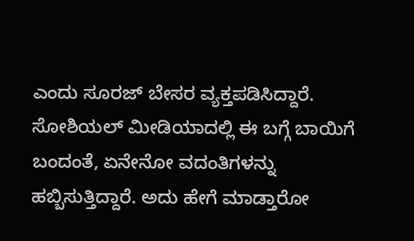ಎಂದು ಸೂರಜ್ ಬೇಸರ ವ್ಯಕ್ತಪಡಿಸಿದ್ದಾರೆ.
ಸೋಶಿಯಲ್ ಮೀಡಿಯಾದಲ್ಲಿ ಈ ಬಗ್ಗೆ ಬಾಯಿಗೆ ಬಂದಂತೆ, ಏನೇನೋ ವದಂತಿಗಳನ್ನು ಹಬ್ಬಿಸುತ್ತಿದ್ದಾರೆ. ಅದು ಹೇಗೆ ಮಾಡ್ತಾರೋ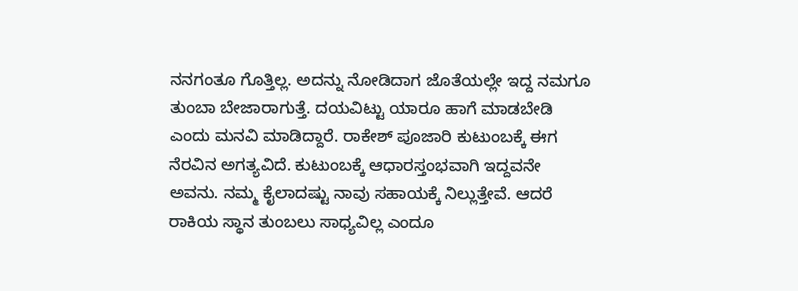ನನಗಂತೂ ಗೊತ್ತಿಲ್ಲ. ಅದನ್ನು ನೋಡಿದಾಗ ಜೊತೆಯಲ್ಲೇ ಇದ್ದ ನಮಗೂ ತುಂಬಾ ಬೇಜಾರಾಗುತ್ತೆ. ದಯವಿಟ್ಟು ಯಾರೂ ಹಾಗೆ ಮಾಡಬೇಡಿ ಎಂದು ಮನವಿ ಮಾಡಿದ್ದಾರೆ. ರಾಕೇಶ್ ಪೂಜಾರಿ ಕುಟುಂಬಕ್ಕೆ ಈಗ ನೆರವಿನ ಅಗತ್ಯವಿದೆ. ಕುಟುಂಬಕ್ಕೆ ಆಧಾರಸ್ತಂಭವಾಗಿ ಇದ್ದವನೇ ಅವನು. ನಮ್ಮ ಕೈಲಾದಷ್ಟು ನಾವು ಸಹಾಯಕ್ಕೆ ನಿಲ್ಲುತ್ತೇವೆ. ಆದರೆ ರಾಕಿಯ ಸ್ಥಾನ ತುಂಬಲು ಸಾಧ್ಯವಿಲ್ಲ ಎಂದೂ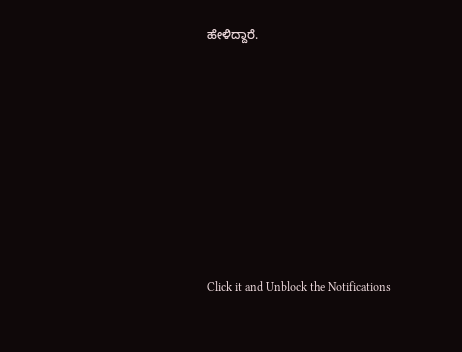ಹೇಳಿದ್ದಾರೆ.












Click it and Unblock the Notifications